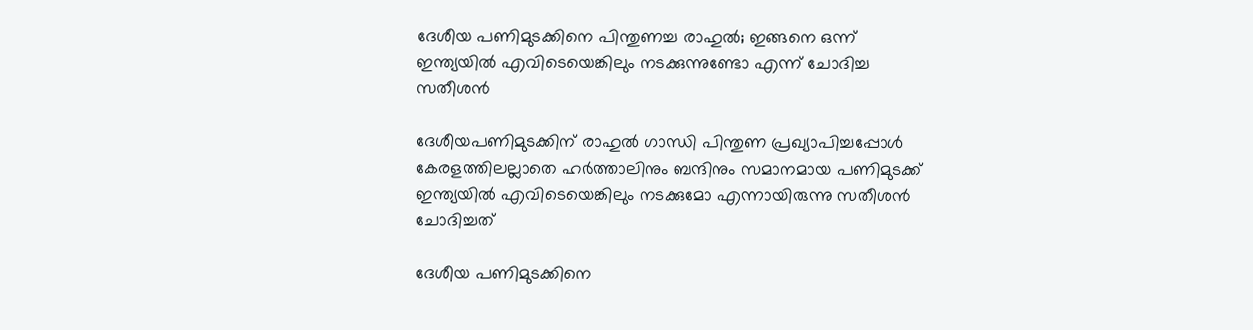ദേശീയ പണിമുടക്കിനെ പിന്തുണച്ച രാഹുൽ; ഇങ്ങനെ ഒന്ന് ഇന്ത്യയിൽ എവിടെയെങ്കിലും നടക്കുന്നുണ്ടോ എന്ന് ചോദിച്ച സതീശൻ

ദേശീയപണിമുടക്കിന് രാഹുല്‍ ഗാന്ധി പിന്തുണ പ്രഖ്യാപിച്ചപ്പോള്‍ കേരളത്തിലല്ലാതെ ഹര്‍ത്താലിനും ബന്ദിനും സമാനമായ പണിമുടക്ക് ഇന്ത്യയില്‍ എവിടെയെങ്കിലും നടക്കുമോ എന്നായിരുന്നു സതീശന്‍ ചോദിച്ചത്

ദേശീയ പണിമുടക്കിനെ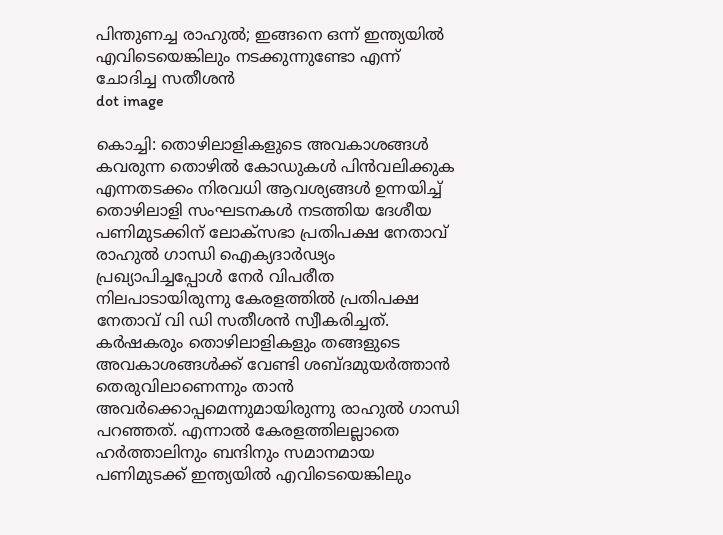പിന്തുണച്ച രാഹുൽ; ഇങ്ങനെ ഒന്ന് ഇന്ത്യയിൽ എവിടെയെങ്കിലും നടക്കുന്നുണ്ടോ എന്ന് ചോദിച്ച സതീശൻ
dot image

കൊച്ചി: തൊഴിലാളികളുടെ അവകാശങ്ങള്‍ കവരുന്ന തൊഴില്‍ കോഡുകള്‍ പിന്‍വലിക്കുക എന്നതടക്കം നിരവധി ആവശ്യങ്ങള്‍ ഉന്നയിച്ച് തൊഴിലാളി സംഘടനകള്‍ നടത്തിയ ദേശീയ പണിമുടക്കിന് ലോക്‌സഭാ പ്രതിപക്ഷ നേതാവ് രാഹുല്‍ ഗാന്ധി ഐക്യദാര്‍ഢ്യം പ്രഖ്യാപിച്ചപ്പോള്‍ നേര്‍ വിപരീത നിലപാടായിരുന്നു കേരളത്തില്‍ പ്രതിപക്ഷ നേതാവ് വി ഡി സതീശന്‍ സ്വീകരിച്ചത്. കര്‍ഷകരും തൊഴിലാളികളും തങ്ങളുടെ അവകാശങ്ങള്‍ക്ക് വേണ്ടി ശബ്ദമുയര്‍ത്താന്‍ തെരുവിലാണെന്നും താന്‍ അവര്‍ക്കൊപ്പമെന്നുമായിരുന്നു രാഹുല്‍ ഗാന്ധി പറഞ്ഞത്. എന്നാല്‍ കേരളത്തിലല്ലാതെ ഹര്‍ത്താലിനും ബന്ദിനും സമാനമായ പണിമുടക്ക് ഇന്ത്യയില്‍ എവിടെയെങ്കിലും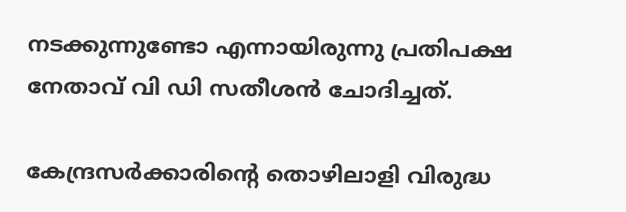നടക്കുന്നുണ്ടോ എന്നായിരുന്നു പ്രതിപക്ഷ നേതാവ് വി ഡി സതീശന്‍ ചോദിച്ചത്.

കേന്ദ്രസര്‍ക്കാരിന്റെ തൊഴിലാളി വിരുദ്ധ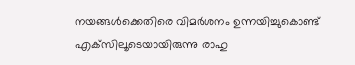നയങ്ങള്‍ക്കെതിരെ വിമര്‍ശനം ഉന്നയിച്ചുകൊണ്ട് എക്‌സിലൂടെയായിരുന്നു രാഹു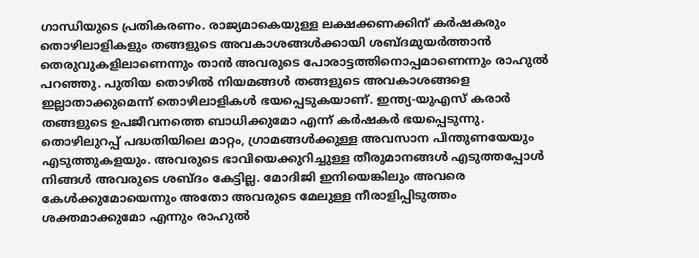ഗാന്ധിയുടെ പ്രതികരണം. രാജ്യമാകെയുള്ള ലക്ഷക്കണക്കിന് കര്‍ഷകരും തൊഴിലാളികളും തങ്ങളുടെ അവകാശങ്ങള്‍ക്കായി ശബ്ദമുയര്‍ത്താന്‍ തെരുവുകളിലാണെന്നും താന്‍ അവരുടെ പോരാട്ടത്തിനൊപ്പമാണെന്നും രാഹുല്‍ പറഞ്ഞു. പുതിയ തൊഴില്‍ നിയമങ്ങള്‍ തങ്ങളുടെ അവകാശങ്ങളെ ഇല്ലാതാക്കുമെന്ന് തൊഴിലാളികള്‍ ഭയപ്പെടുകയാണ്. ഇന്ത്യ-യുഎസ് കരാര്‍ തങ്ങളുടെ ഉപജീവനത്തെ ബാധിക്കുമോ എന്ന് കര്‍ഷകര്‍ ഭയപ്പെടുന്നു. തൊഴിലുറപ്പ് പദ്ധതിയിലെ മാറ്റം, ഗ്രാമങ്ങള്‍ക്കുള്ള അവസാന പിന്തുണയേയും എടുത്തുകളയും. അവരുടെ ഭാവിയെക്കുറിച്ചുള്ള തീരുമാനങ്ങള്‍ എടുത്തപ്പോള്‍ നിങ്ങള്‍ അവരുടെ ശബ്ദം കേട്ടില്ല. മോദിജി ഇനിയെങ്കിലും അവരെ കേള്‍ക്കുമോയെന്നും അതോ അവരുടെ മേലുള്ള നീരാളിപ്പിടുത്തം ശക്തമാക്കുമോ എന്നും രാഹുല്‍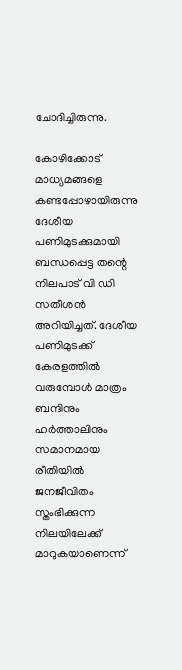ചോദിച്ചിരുന്നു.

കോഴിക്കോട് മാധ്യമങ്ങളെ കണ്ടപ്പോഴായിരുന്നു ദേശീയ പണിമുടക്കുമായി ബന്ധപ്പെട്ട തന്റെ നിലപാട് വി ഡി സതീശന്‍ അറിയിച്ചത്. ദേശീയ പണിമുടക്ക് കേരളത്തില്‍ വരുമ്പോള്‍ മാത്രം ബന്ദിനും ഹര്‍ത്താലിനും സമാനമായ രീതിയില്‍ ജനജീവിതം സ്തംഭിക്കുന്ന നിലയിലേക്ക് മാറുകയാണെന്ന്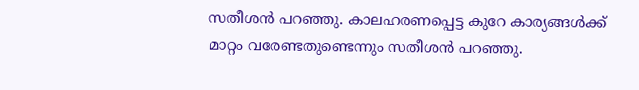സതീശന്‍ പറഞ്ഞു. കാലഹരണപ്പെട്ട കുറേ കാര്യങ്ങള്‍ക്ക് മാറ്റം വരേണ്ടതുണ്ടെന്നും സതീശന്‍ പറഞ്ഞു.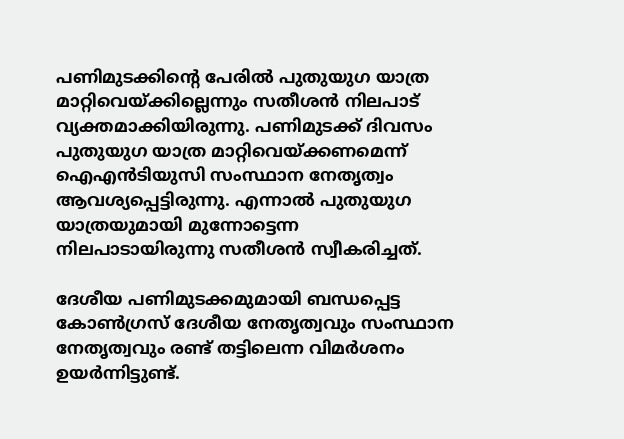പണിമുടക്കിന്റെ പേരില്‍ പുതുയുഗ യാത്ര മാറ്റിവെയ്ക്കില്ലെന്നും സതീശന്‍ നിലപാട് വ്യക്തമാക്കിയിരുന്നു. പണിമുടക്ക് ദിവസം പുതുയുഗ യാത്ര മാറ്റിവെയ്ക്കണമെന്ന് ഐഎന്‍ടിയുസി സംസ്ഥാന നേതൃത്വം ആവശ്യപ്പെട്ടിരുന്നു. എന്നാല്‍ പുതുയുഗ യാത്രയുമായി മുന്നോട്ടെന്ന നിലപാടായിരുന്നു സതീശന്‍ സ്വീകരിച്ചത്.

ദേശീയ പണിമുടക്കമുമായി ബന്ധപ്പെട്ട കോണ്‍ഗ്രസ് ദേശീയ നേതൃത്വവും സംസ്ഥാന നേതൃത്വവും രണ്ട് തട്ടിലെന്ന വിമര്‍ശനം ഉയര്‍ന്നിട്ടുണ്ട്.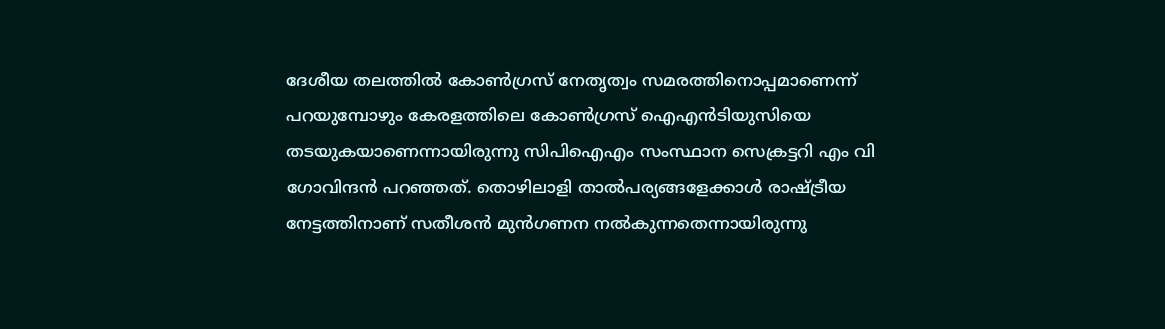ദേശീയ തലത്തില്‍ കോണ്‍ഗ്രസ് നേതൃത്വം സമരത്തിനൊപ്പമാണെന്ന് പറയുമ്പോഴും കേരളത്തിലെ കോണ്‍ഗ്രസ് ഐഎന്‍ടിയുസിയെ തടയുകയാണെന്നായിരുന്നു സിപിഐഎം സംസ്ഥാന സെക്രട്ടറി എം വി ഗോവിന്ദന്‍ പറഞ്ഞത്. തൊഴിലാളി താല്‍പര്യങ്ങളേക്കാള്‍ രാഷ്ട്രീയ നേട്ടത്തിനാണ് സതീശന്‍ മുന്‍ഗണന നല്‍കുന്നതെന്നായിരുന്നു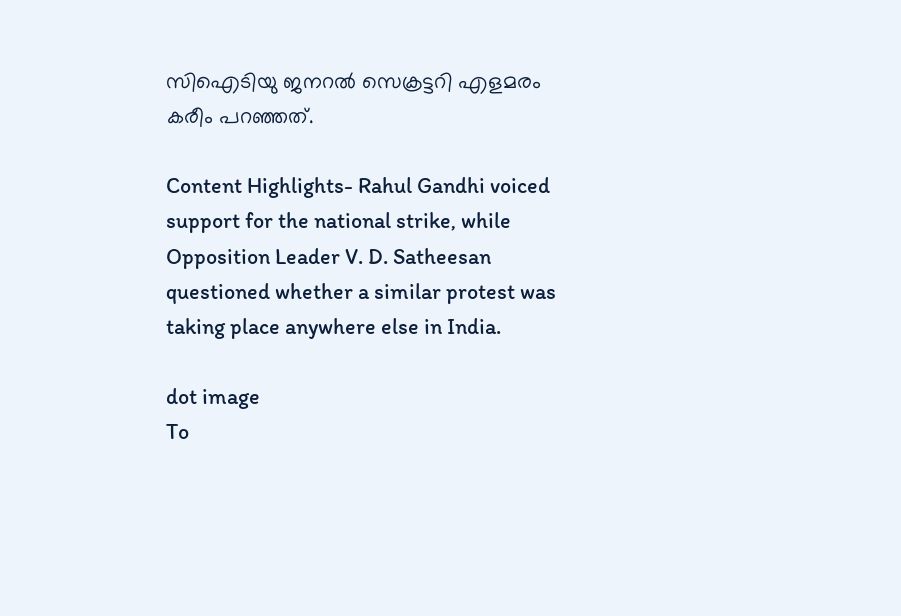സിഐടിയു ജനറല്‍ സെക്രട്ടറി എളമരം കരീം പറഞ്ഞത്.

Content Highlights- Rahul Gandhi voiced support for the national strike, while Opposition Leader V. D. Satheesan questioned whether a similar protest was taking place anywhere else in India.

dot image
To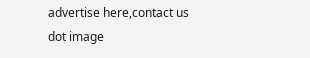advertise here,contact us
dot image